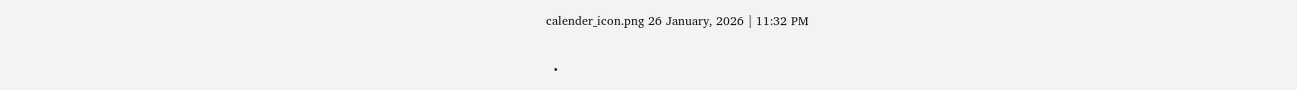calender_icon.png 26 January, 2026 | 11:32 PM

  •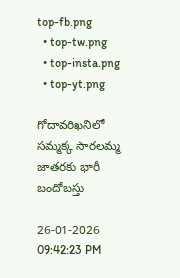top-fb.png
  • top-tw.png
  • top-insta.png
  • top-yt.png

గోదావరిఖనిలో సమ్మక్క సారలమ్మ జాతరకు భారీ బందోబస్తు

26-01-2026 09:42:23 PM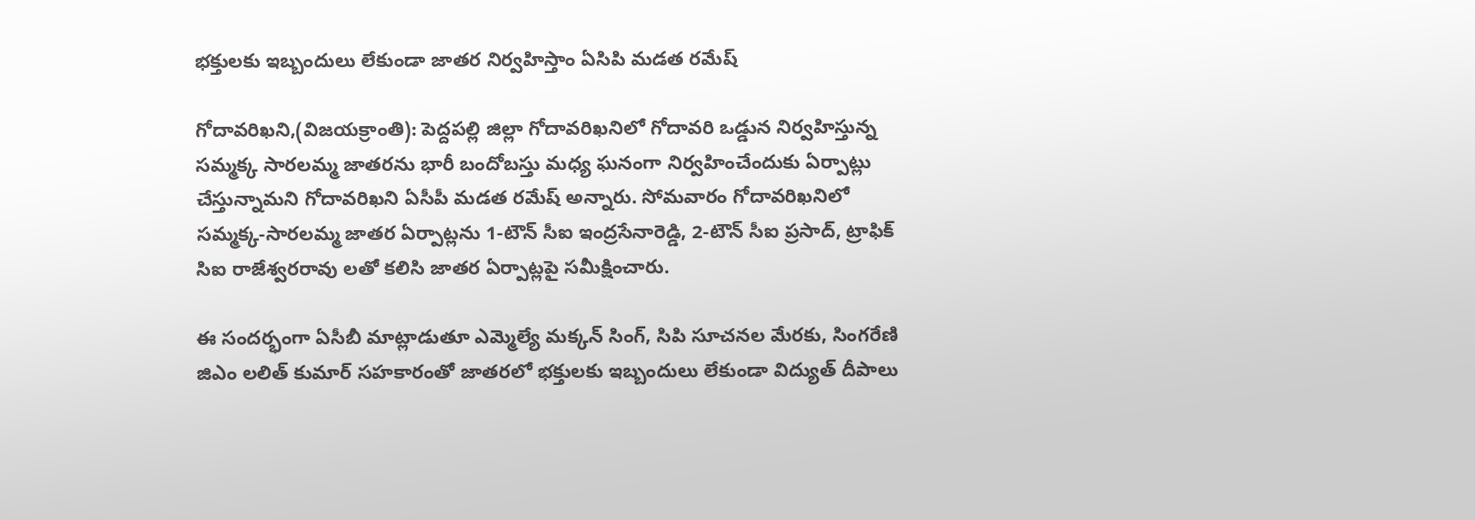భక్తులకు ఇబ్బందులు లేకుండా జాతర నిర్వహిస్తాం ఏసిపి మడత రమేష్

గోదావరిఖని,(విజయక్రాంతి): పెద్దపల్లి జిల్లా గోదావరిఖనిలో గోదావరి ఒడ్డున నిర్వహిస్తున్న సమ్మక్క సారలమ్మ జాతరను భారీ బందోబస్తు మధ్య ఘనంగా నిర్వహించేందుకు ఏర్పాట్లు చేస్తున్నామని గోదావరిఖని ఏసీపీ మడత రమేష్ అన్నారు. సోమవారం గోదావరిఖనిలో సమ్మక్క-సారలమ్మ జాతర ఏర్పాట్లను 1-టౌన్ సీఐ ఇంద్రసేనారెడ్డి, 2-టౌన్ సీఐ ప్రసాద్, ట్రాఫిక్ సిఐ రాజేశ్వరరావు లతో కలిసి జాతర ఏర్పాట్లపై సమీక్షించారు.

ఈ సందర్భంగా ఏసీబీ మాట్లాడుతూ ఎమ్మెల్యే మక్కన్ సింగ్, సిపి సూచనల మేరకు, సింగరేణి జిఎం లలిత్ కుమార్ సహకారంతో జాతరలో భక్తులకు ఇబ్బందులు లేకుండా విద్యుత్ దీపాలు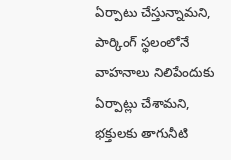ఏర్పాటు చేస్తున్నామని, పార్కింగ్ స్థలంలోనే వాహనాలు నిలిపేందుకు ఏర్పాట్లు చేశామని, భక్తులకు తాగునీటి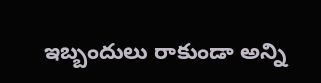ఇబ్బందులు రాకుండా అన్ని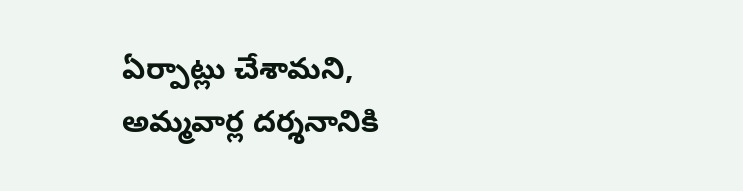ఏర్పాట్లు చేశామని,  అమ్మవార్ల దర్శనానికి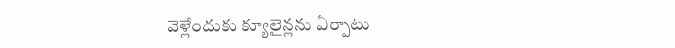వెళ్లేందుకు క్యూలైన్లను ఏర్పాటు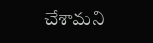చేశామని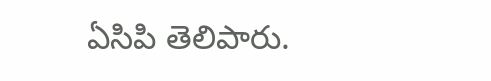ఏసిపి తెలిపారు.